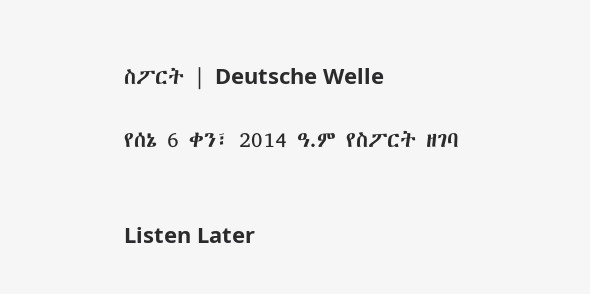ስፖርት | Deutsche Welle

የሰኔ 6 ቀን፣ 2014 ዓ.ም የስፖርት ዘገባ


Listen Later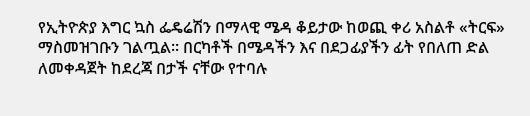የኢትዮጵያ እግር ኳስ ፌዴሬሽን በማላዊ ሜዳ ቆይታው ከወጪ ቀሪ አስልቶ «ትርፍ» ማስመዝገቡን ገልጧል። በርካቶች በሜዳችን እና በደጋፊያችን ፊት የበለጠ ድል ለመቀዳጀት ከደረጃ በታች ናቸው የተባሉ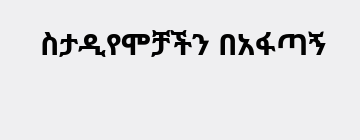ስታዲየሞቻችን በአፋጣኝ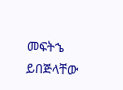መፍትኄ ይበጅላቸው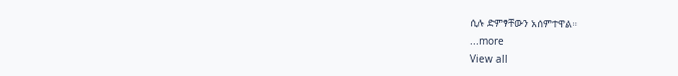ሲሉ ድምፃቸውን አሰምተዋል።
...more
View all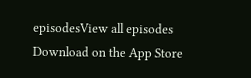episodesView all episodes
Download on the App Store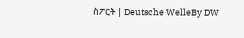ስፖርት | Deutsche WelleBy DW